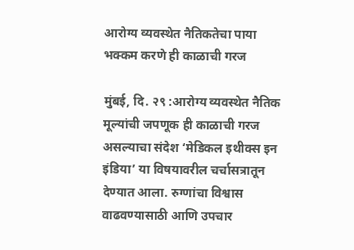आरोग्य व्यवस्थेत नैतिकतेचा पाया भक्कम करणे ही काळाची गरज

मुंबई, दि. २९ :आरोग्य व्यवस्थेत नैतिक मूल्यांची जपणूक ही काळाची गरज असल्याचा संदेश ‘मेडिकल इथीक्स इन इंडिया’ या विषयावरील चर्चासत्रातून देण्यात आला. रुग्णांचा विश्वास वाढवण्यासाठी आणि उपचार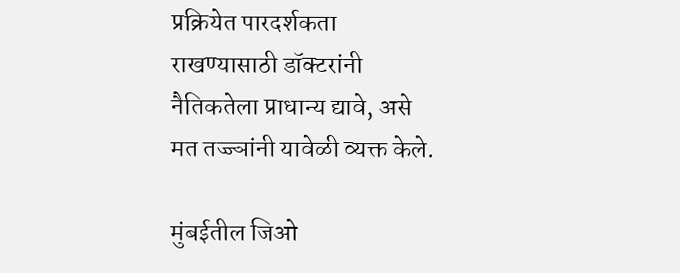प्रक्रियेत पारदर्शकता राखण्यासाठी डॉक्टरांनी नैतिकतेला प्राधान्य द्यावे, असे मत तज्ज्ञांनी यावेळी व्यक्त केले.

मुंबईतील जिओ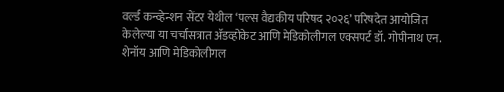वर्ल्ड कन्व्हेन्शन सेंटर येथील ‘पल्स वैद्यकीय परिषद २०२६’ परिषदेत आयोजित केलेल्या या चर्चासत्रात ॲडव्होकेट आणि मेडिकोलीगल एक्सपर्ट डॉ. गोपीनाथ एन. शेनॉय आणि मेडिकोलीगल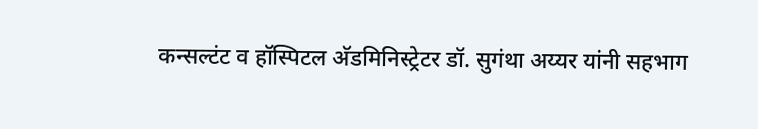कन्सल्टंट व हॉस्पिटल अ‍ॅडमिनिस्ट्रेटर डॉ. सुगंथा अय्यर यांनी सहभाग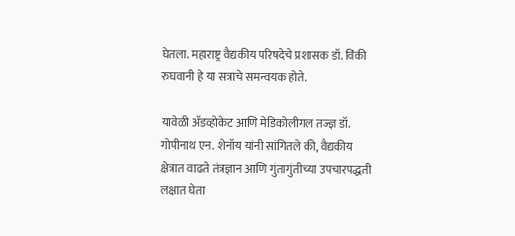घेतला. महाराष्ट्र वैद्यकीय परिषदेचे प्रशासक डॉ. विंकी रुघवानी हे या सत्राचे समन्वयक होते.

यावेळी ॲडव्होकेट आणि मेडिकोलीगल तज्ज्ञ डॉ. गोपीनाथ एन. शेनॉय यांनी सांगितले की, वैद्यकीय क्षेत्रात वाढते तंत्रज्ञान आणि गुंतागुंतीच्या उपचारपद्धती लक्षात घेता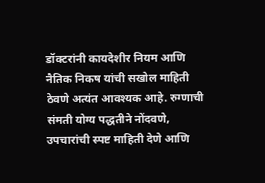डॉक्टरांनी कायदेशीर नियम आणि नैतिक निकष यांची सखोल माहिती ठेवणे अत्यंत आवश्यक आहे. रुग्णाची संमती योग्य पद्धतीने नोंदवणे, उपचारांची स्पष्ट माहिती देणे आणि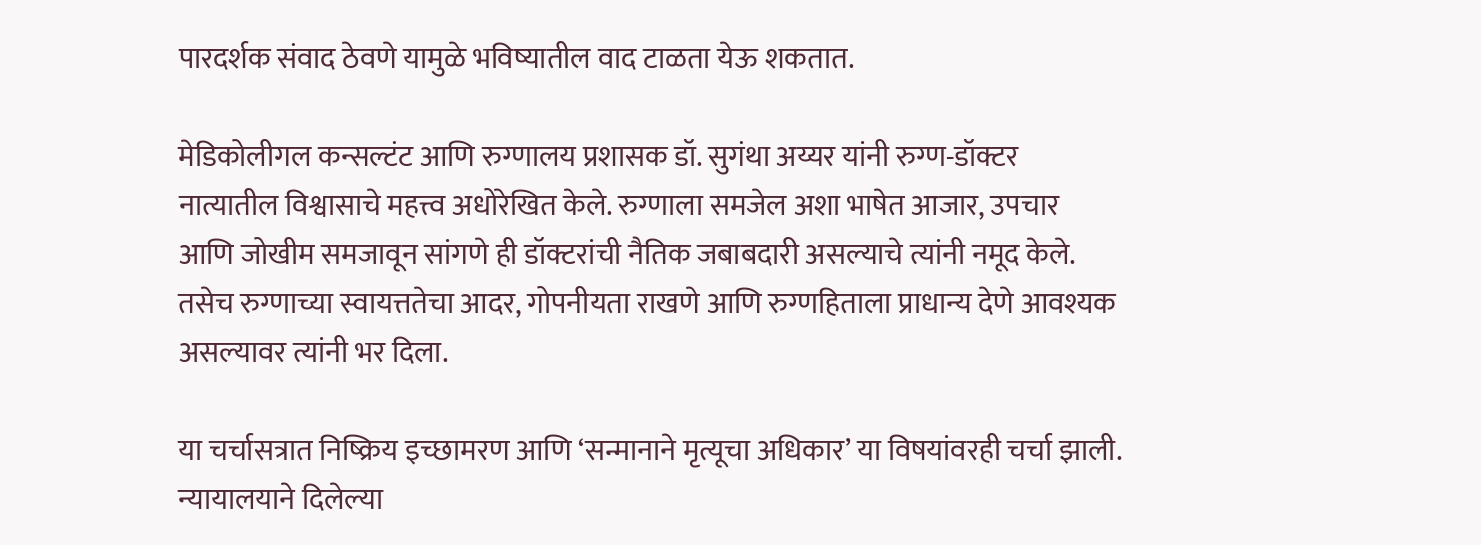पारदर्शक संवाद ठेवणे यामुळे भविष्यातील वाद टाळता येऊ शकतात.

मेडिकोलीगल कन्सल्टंट आणि रुग्णालय प्रशासक डॉ. सुगंथा अय्यर यांनी रुग्ण-डॉक्टर नात्यातील विश्वासाचे महत्त्व अधोरेखित केले. रुग्णाला समजेल अशा भाषेत आजार, उपचार आणि जोखीम समजावून सांगणे ही डॉक्टरांची नैतिक जबाबदारी असल्याचे त्यांनी नमूद केले. तसेच रुग्णाच्या स्वायत्ततेचा आदर, गोपनीयता राखणे आणि रुग्णहिताला प्राधान्य देणे आवश्यक असल्यावर त्यांनी भर दिला.

या चर्चासत्रात निष्क्रिय इच्छामरण आणि ‘सन्मानाने मृत्यूचा अधिकार’ या विषयांवरही चर्चा झाली. न्यायालयाने दिलेल्या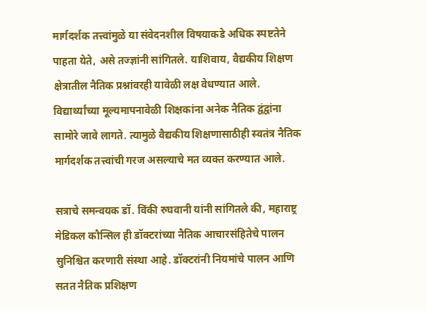मार्गदर्शक तत्त्वांमुळे या संवेदनशील विषयाकडे अधिक स्पष्टतेने पाहता येते, असे तज्ज्ञांनी सांगितले. याशिवाय, वैद्यकीय शिक्षण क्षेत्रातील नैतिक प्रश्नांवरही यावेळी लक्ष वेधण्यात आले. विद्यार्थ्यांच्या मूल्यमापनावेळी शिक्षकांना अनेक नैतिक द्वंद्वांना सामोरे जावे लागते. त्यामुळे वैद्यकीय शिक्षणासाठीही स्वतंत्र नैतिक मार्गदर्शक तत्त्वांची गरज असल्याचे मत व्यक्त करण्यात आले.

सत्राचे समन्वयक डॉ. विंकी रुघवानी यांनी सांगितले की, महाराष्ट्र मेडिकल कौन्सिल ही डॉक्टरांच्या नैतिक आचारसंहितेचे पालन सुनिश्चित करणारी संस्था आहे. डॉक्टरांनी नियमांचे पालन आणि सतत नैतिक प्रशिक्षण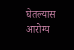घेतल्यास आरोग्य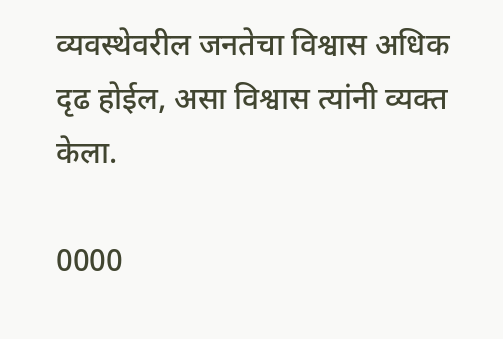व्यवस्थेवरील जनतेचा विश्वास अधिक दृढ होईल, असा विश्वास त्यांनी व्यक्त केला.

0000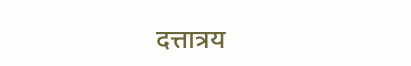दत्तात्रय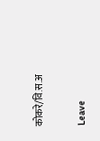कोकरे/वि.स.अ

Leave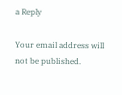a Reply

Your email address will not be published.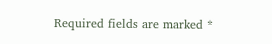Required fields are marked *